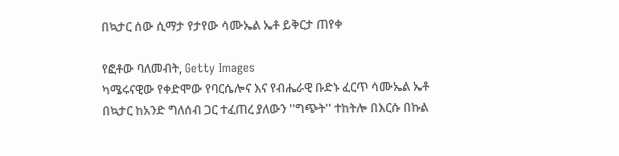በኳታር ሰው ሲማታ የታየው ሳሙኤል ኤቶ ይቅርታ ጠየቀ

የፎቶው ባለመብት, Getty Images
ካሜሩናዊው የቀድሞው የባርሴሎና እና የብሔራዊ ቡድኑ ፈርጥ ሳሙኤል ኤቶ በኳታር ከአንድ ግለሰብ ጋር ተፈጠረ ያለውን ''ግጭት'' ተከትሎ በእርሱ በኩል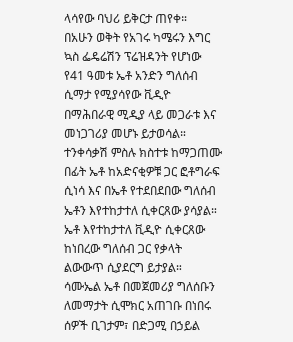ላሳየው ባህሪ ይቅርታ ጠየቀ።
በአሁን ወቅት የአገሩ ካሜሩን እግር ኳስ ፌዴሬሽን ፕሬዝዳንት የሆነው የ41 ዓመቱ ኤቶ አንድን ግለሰብ ሲማታ የሚያሳየው ቪዲዮ በማሕበራዊ ሚዲያ ላይ መጋራቱ እና መነጋገሪያ መሆኑ ይታወሳል።
ተንቀሳቃሽ ምስሉ ክስተቱ ከማጋጠሙ በፊት ኤቶ ከአድናቂዎቹ ጋር ፎቶግራፍ ሲነሳ እና በኤቶ የተደበደበው ግለሰብ ኤቶን እየተከታተለ ሲቀርጸው ያሳያል።
ኤቶ እየተከታተለ ቪዲዮ ሲቀርጸው ከነበረው ግለሰብ ጋር የቃላት ልውውጥ ሲያደርግ ይታያል።
ሳሙኤል ኤቶ በመጀመሪያ ግለሰቡን ለመማታት ሲሞክር አጠገቡ በነበሩ ሰዎች ቢገታም፣ በድጋሚ በኃይል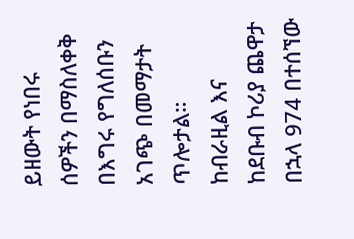ይዘውት የነበሩ ሰዎችን በማስለቀቅ በእግሩ የግለሰቡን አገጭ በመማታት ጥሎታል።
ከብራዚል እና ከደቡብ ኮሪያ ጨዋታ በኋላ 974 በተሰኘው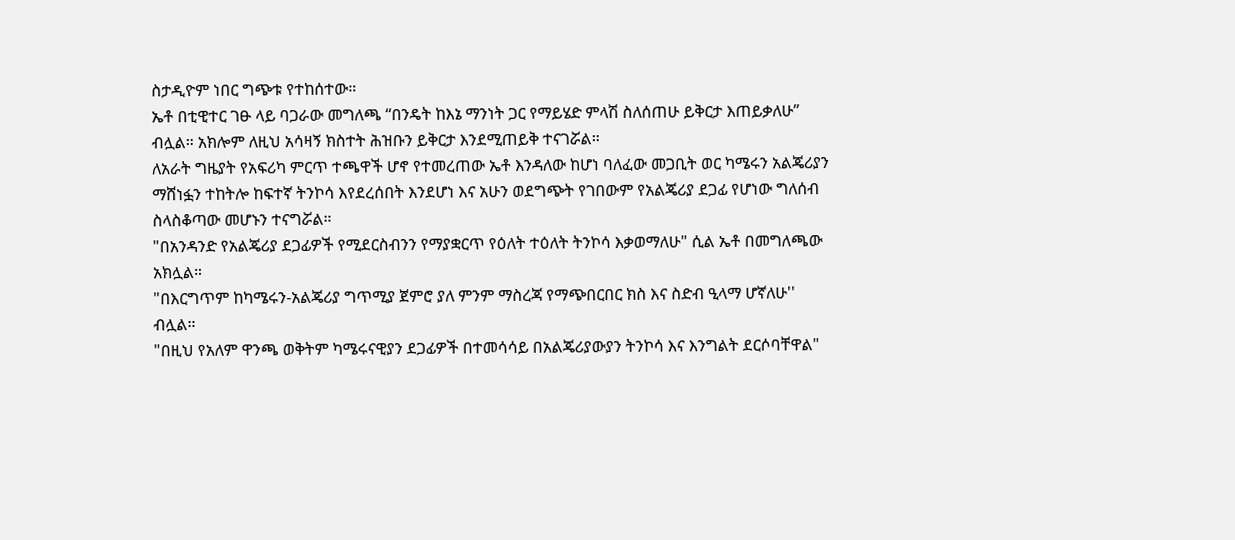ስታዲዮም ነበር ግጭቱ የተከሰተው።
ኤቶ በቲዊተር ገፁ ላይ ባጋራው መግለጫ “በንዴት ከእኔ ማንነት ጋር የማይሄድ ምላሽ ስለሰጠሁ ይቅርታ እጠይቃለሁ” ብሏል። አክሎም ለዚህ አሳዛኝ ክስተት ሕዝቡን ይቅርታ እንደሚጠይቅ ተናገሯል።
ለአራት ግዜያት የአፍሪካ ምርጥ ተጫዋች ሆኖ የተመረጠው ኤቶ እንዳለው ከሆነ ባለፈው መጋቢት ወር ካሜሩን አልጄሪያን ማሸነፏን ተከትሎ ከፍተኛ ትንኮሳ እየደረሰበት እንደሆነ እና አሁን ወደግጭት የገበውም የአልጄሪያ ደጋፊ የሆነው ግለሰብ ስላስቆጣው መሆኑን ተናግሯል።
"በአንዳንድ የአልጄሪያ ደጋፊዎች የሚደርስብንን የማያቋርጥ የዕለት ተዕለት ትንኮሳ እቃወማለሁ" ሲል ኤቶ በመግለጫው አክሏል።
"በእርግጥም ከካሜሩን-አልጄሪያ ግጥሚያ ጀምሮ ያለ ምንም ማስረጃ የማጭበርበር ክስ እና ስድብ ዒላማ ሆኛለሁ'' ብሏል።
"በዚህ የአለም ዋንጫ ወቅትም ካሜሩናዊያን ደጋፊዎች በተመሳሳይ በአልጄሪያውያን ትንኮሳ እና እንግልት ደርሶባቸዋል"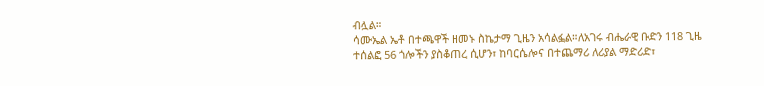ብሏል።
ሳሙኤል ኤቶ በተጫዋች ዘመኑ ስኬታማ ጊዜን አሳልፏል።ለአገሩ ብሔራዊ ቡድን 118 ጊዜ ተሰልፎ 56 ጎሎችን ያስቆጠረ ሲሆን፣ ከባርሴሎና በተጨማሪ ለሪያል ማድሪድ፣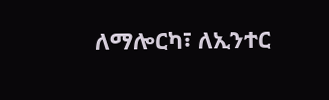ለማሎርካ፣ ለኢንተር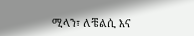ሚላን፣ ለቼልሲ እና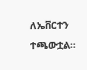ለኤቨርተን ተጫውቷል።